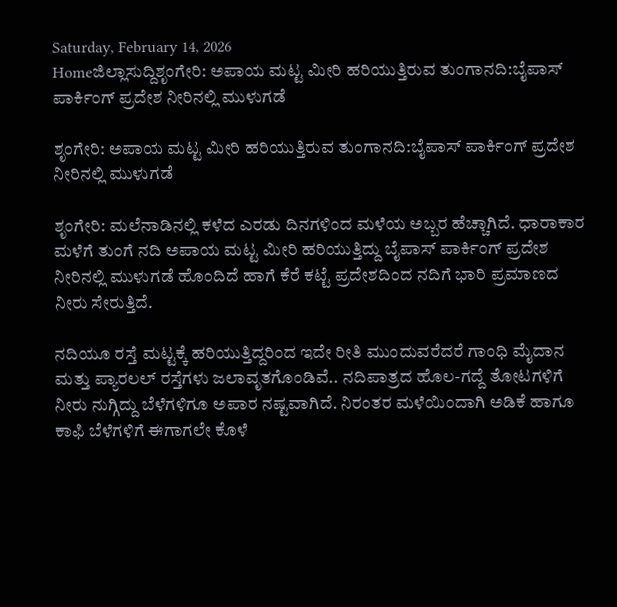Saturday, February 14, 2026
Homeಜಿಲ್ಲಾಸುದ್ದಿಶೃಂಗೇರಿ: ಅಪಾಯ ಮಟ್ಟ ಮೀರಿ ಹರಿಯುತ್ತಿರುವ ತುಂಗಾನದಿ:ಬೈಪಾಸ್ ಪಾರ್ಕಿಂಗ್ ಪ್ರದೇಶ ನೀರಿನಲ್ಲಿ ಮುಳುಗಡೆ

ಶೃಂಗೇರಿ: ಅಪಾಯ ಮಟ್ಟ ಮೀರಿ ಹರಿಯುತ್ತಿರುವ ತುಂಗಾನದಿ:ಬೈಪಾಸ್ ಪಾರ್ಕಿಂಗ್ ಪ್ರದೇಶ ನೀರಿನಲ್ಲಿ ಮುಳುಗಡೆ

ಶೃಂಗೇರಿ: ಮಲೆನಾಡಿನಲ್ಲಿ ಕಳೆದ ಎರಡು ದಿನಗಳಿಂದ ಮಳೆಯ ಅಬ್ಬರ ಹೆಚ್ಚಾಗಿದೆ. ಧಾರಾಕಾರ ಮಳೆಗೆ ತುಂಗೆ ನದಿ ಅಪಾಯ ಮಟ್ಟ ಮೀರಿ ಹರಿಯುತ್ತಿದ್ದು ಬೈಪಾಸ್ ಪಾರ್ಕಿಂಗ್ ಪ್ರದೇಶ ನೀರಿನಲ್ಲಿ ಮುಳುಗಡೆ ಹೊಂದಿದೆ ಹಾಗೆ ಕೆರೆ ಕಟ್ಟೆ ಪ್ರದೇಶದಿಂದ ನದಿಗೆ ಭಾರಿ ಪ್ರಮಾಣದ ನೀರು ಸೇರುತ್ತಿದೆ.

ನದಿಯೂ ರಸ್ತೆ ಮಟ್ಟಕ್ಕೆ ಹರಿಯುತ್ತಿದ್ದರಿಂದ ಇದೇ ರೀತಿ ಮುಂದುವರೆದರೆ ಗಾಂಧಿ ಮೈದಾನ ಮತ್ತು ಪ್ಯಾರಲಲ್‌ ರಸ್ತೆಗಳು ಜಲಾವೃತಗೊಂಡಿವೆ.. ನದಿಪಾತ್ರದ ಹೊಲ-ಗದ್ದೆ ತೋಟಗಳಿಗೆ ನೀರು ನುಗ್ಗಿದ್ದು ಬೆಳೆಗಳಿಗೂ ಅಪಾರ ನಷ್ಟವಾಗಿದೆ. ನಿರಂತರ ಮಳೆಯಿಂದಾಗಿ ಅಡಿಕೆ ಹಾಗೂ ಕಾಫಿ ಬೆಳೆಗಳಿಗೆ ಈಗಾಗಲೇ ಕೊಳೆ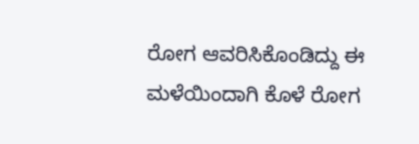ರೋಗ ಆವರಿಸಿಕೊಂಡಿದ್ದು ಈ ಮಳೆಯಿಂದಾಗಿ ಕೊಳೆ ರೋಗ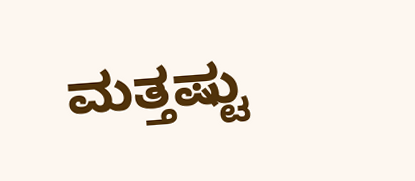ಮತ್ತಷ್ಟು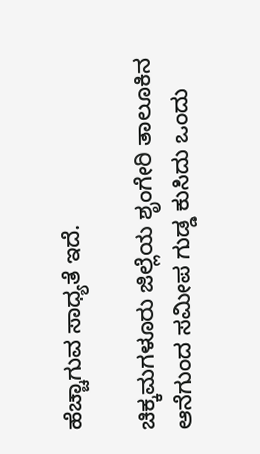ಹೆಚ್ಚಾಗುವ ಸಾಧ್ಯತೆ ಇದೆ.

ಚಿಕ್ಕಮಗಳೂರು ಜಿಲ್ಲೆಯ ಶೃಂಗೇರಿ ತಾಲೂಕಿನ ಆನೆಗುಂದ ಸಮೀಪ ಗುಡ್ಡ ಕುಸಿದು ಒಂದು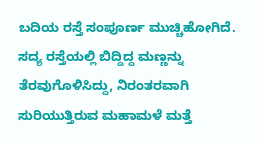ಬದಿಯ ರಸ್ತೆ ಸಂಪೂರ್ಣ ಮುಚ್ಚಿಹೋಗಿದೆ. ಸದ್ಯ ರಸ್ತೆಯಲ್ಲಿ ಬಿದ್ದಿದ್ದ ಮಣ್ಣನ್ನು ತೆರವುಗೊಳಿಸಿದ್ದು, ನಿರಂತರವಾಗಿ ಸುರಿಯುತ್ತಿರುವ ಮಹಾಮಳೆ ಮತ್ತೆ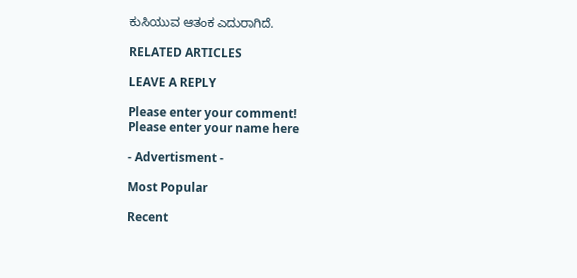ಕುಸಿಯುವ ಆತಂಕ ಎದುರಾಗಿದೆ.

RELATED ARTICLES

LEAVE A REPLY

Please enter your comment!
Please enter your name here

- Advertisment -

Most Popular

Recent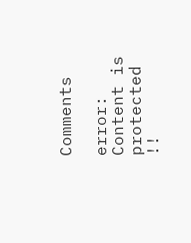Comments

error: Content is protected !!